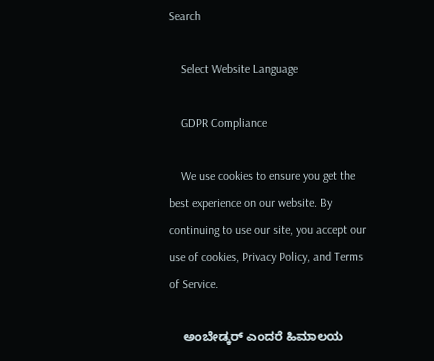Search

    Select Website Language

    GDPR Compliance

    We use cookies to ensure you get the best experience on our website. By continuing to use our site, you accept our use of cookies, Privacy Policy, and Terms of Service.

    ಅಂಬೇಡ್ಕರ್ ಎಂದರೆ ಹಿಮಾಲಯ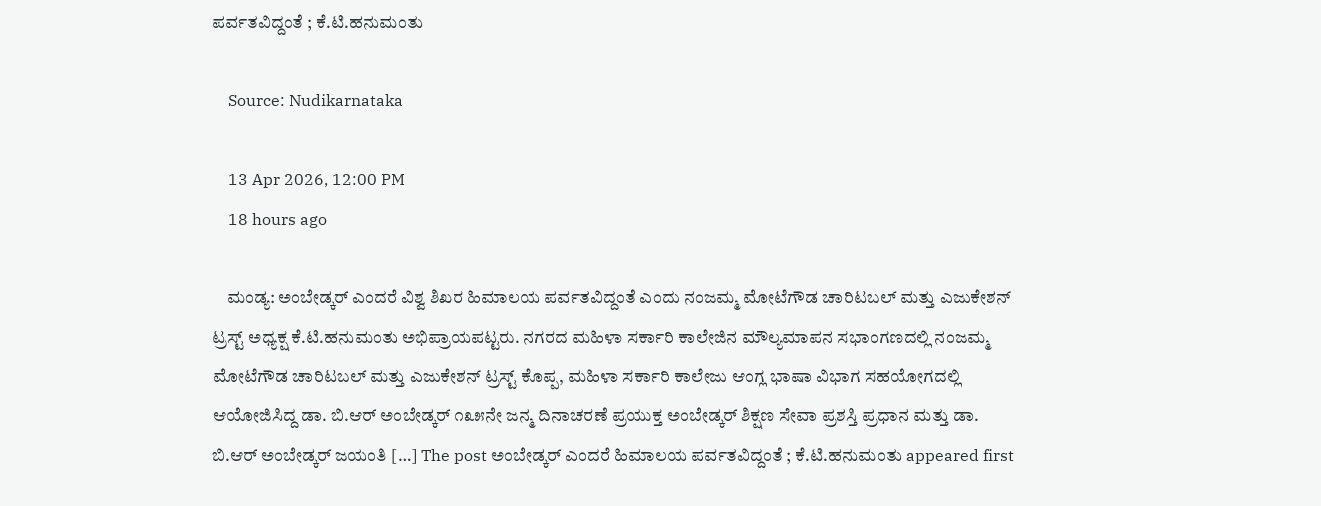ಪರ್ವತವಿದ್ದಂತೆ ; ಕೆ.ಟಿ.ಹನುಮಂತು

    Source: Nudikarnataka

    13 Apr 2026, 12:00 PM
    18 hours ago

    ಮಂಡ್ಯ: ಅಂಬೇಡ್ಕರ್ ಎಂದರೆ ವಿಶ್ವ ಶಿಖರ ಹಿಮಾಲಯ ಪರ್ವತವಿದ್ದಂತೆ ಎಂದು ನಂಜಮ್ಮ ಮೋಟೆಗೌಡ ಚಾರಿಟಬಲ್ ಮತ್ತು ಎಜುಕೇಶನ್ ಟ್ರಸ್ಟ್ ಅಧ್ಯಕ್ಷ ಕೆ.ಟಿ.ಹನುಮಂತು ಅಭಿಪ್ರಾಯಪಟ್ಟರು. ನಗರದ ಮಹಿಳಾ ಸರ್ಕಾರಿ ಕಾಲೇಜಿನ ಮೌಲ್ಯಮಾಪನ ಸಭಾಂಗಣದಲ್ಲಿ ನಂಜಮ್ಮ ಮೋಟೆಗೌಡ ಚಾರಿಟಬಲ್ ಮತ್ತು ಎಜುಕೇಶನ್ ಟ್ರಸ್ಟ್ ಕೊಪ್ಪ, ಮಹಿಳಾ ಸರ್ಕಾರಿ ಕಾಲೇಜು ಆಂಗ್ಲ ಭಾಷಾ ವಿಭಾಗ ಸಹಯೋಗದಲ್ಲಿ ಆಯೋಜಿಸಿದ್ದ ಡಾ. ಬಿ.ಆರ್ ಅಂಬೇಡ್ಕರ್ ೧೩೫ನೇ ಜನ್ಮ ದಿನಾಚರಣೆ ಪ್ರಯುಕ್ತ ಅಂಬೇಡ್ಕರ್ ಶಿಕ್ಷಣ ಸೇವಾ ಪ್ರಶಸ್ತಿ ಪ್ರಧಾನ ಮತ್ತು ಡಾ. ಬಿ.ಆರ್ ಅಂಬೇಡ್ಕರ್ ಜಯಂತಿ […] The post ಅಂಬೇಡ್ಕರ್ ಎಂದರೆ ಹಿಮಾಲಯ ಪರ್ವತವಿದ್ದಂತೆ ; ಕೆ.ಟಿ.ಹನುಮಂತು appeared first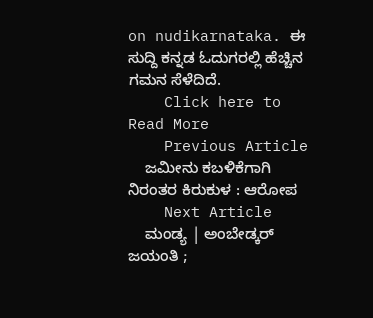on nudikarnataka. ಈ ಸುದ್ದಿ ಕನ್ನಡ ಓದುಗರಲ್ಲಿ ಹೆಚ್ಚಿನ ಗಮನ ಸೆಳೆದಿದೆ.
    Click here to Read More
    Previous Article
    ಜಮೀನು ಕಬಳಿಕೆಗಾಗಿ ನಿರಂತರ ಕಿರುಕುಳ : ಆರೋಪ
    Next Article
    ಮಂಡ್ಯ | ಅಂಬೇಡ್ಕರ್ ಜಯಂತಿ ;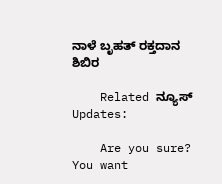ನಾಳೆ ಬೃಹತ್ ರಕ್ತದಾನ ಶಿಬಿರ

    Related ನ್ಯೂಸ್ Updates:

    Are you sure? You want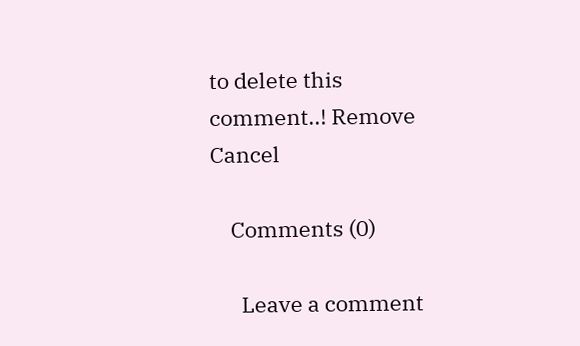to delete this comment..! Remove Cancel

    Comments (0)

      Leave a comment